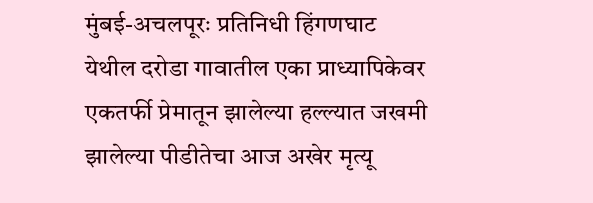मुंबई-अचलपूरः प्रतिनिधी हिंगणघाट येथील दरोडा गावातील एका प्राध्यापिकेवर एकतर्फी प्रेमातून झालेल्या हल्ल्यात जखमी झालेल्या पीडीतेचा आज अखेर मृत्यू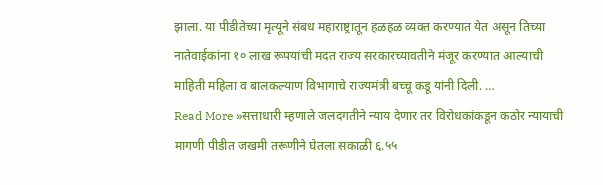झाला. या पीडीतेच्या मृत्यूने संबध महाराष्ट्रातून हळहळ व्यक्त करण्यात येत असून तिच्या नातेवाईकांना १० लाख रूपयांची मदत राज्य सरकारच्यावतीने मंजूर करण्यात आल्याची माहिती महिला व बालकल्याण विभागाचे राज्यमंत्री बच्चू कडू यांनी दिली. …
Read More »सत्ताधारी म्हणाले जलदगतीने न्याय देणार तर विरोधकांकडून कठोर न्यायाची मागणी पीडीत जखमी तरूणीने घेतला सकाळी ६.५५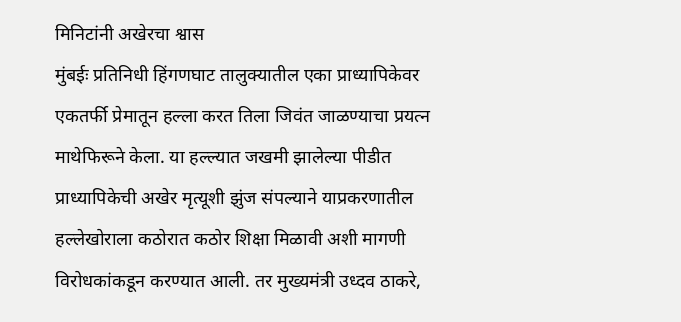मिनिटांनी अखेरचा श्वास
मुंबईः प्रतिनिधी हिंगणघाट तालुक्यातील एका प्राध्यापिकेवर एकतर्फी प्रेमातून हल्ला करत तिला जिवंत जाळण्याचा प्रयत्न माथेफिरूने केला. या हल्ल्यात जखमी झालेल्या पीडीत प्राध्यापिकेची अखेर मृत्यूशी झुंज संपल्याने याप्रकरणातील हल्लेखोराला कठोरात कठोर शिक्षा मिळावी अशी मागणी विरोधकांकडून करण्यात आली. तर मुख्यमंत्री उध्दव ठाकरे,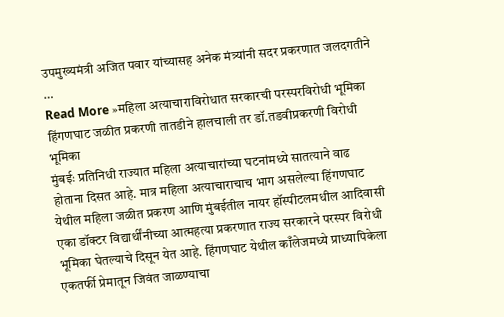उपमुख्यमंत्री अजित पवार यांच्यासह अनेक मंत्र्यांनी सदर प्रकरणात जलदगतीने …
Read More »महिला अत्याचाराविरोधात सरकारची परस्परविरोधी भूमिका हिंगणघाट जळीत प्रकरणी तातडीने हालचाली तर डॉ.तडवीप्रकरणी विरोधी भूमिका
मुंबईः प्रतिनिधी राज्यात महिला अत्याचारांच्या घटनांमध्ये सातत्याने वाढ होताना दिसत आहे. मात्र महिला अत्याचाराचाच भाग असलेल्या हिंगणघाट येथील महिला जळीत प्रकरण आणि मुंबईतील नायर हॉस्पीटलमधील आदिवासी एका डॉक्टर विद्यार्थींनीच्या आत्महत्या प्रकरणात राज्य सरकारने परस्पर विरोधी भूमिका घेतल्याचे दिसून येत आहे. हिंगणघाट येथील काँलेजमध्ये प्राध्यापिकेला एकतर्फी प्रेमातून जिवंत जाळण्याचा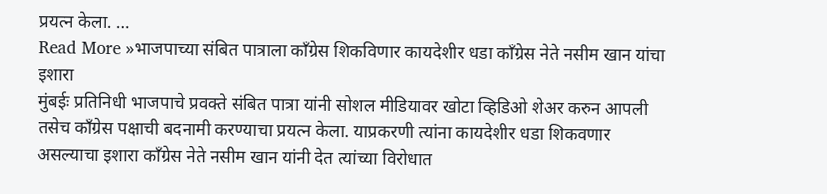प्रयत्न केला. …
Read More »भाजपाच्या संबित पात्राला काँग्रेस शिकविणार कायदेशीर धडा काँग्रेस नेते नसीम खान यांचा इशारा
मुंबईः प्रतिनिधी भाजपाचे प्रवक्ते संबित पात्रा यांनी सोशल मीडियावर खोटा व्हिडिओ शेअर करुन आपली तसेच काँग्रेस पक्षाची बदनामी करण्याचा प्रयत्न केला. याप्रकरणी त्यांना कायदेशीर धडा शिकवणार असल्याचा इशारा काँग्रेस नेते नसीम खान यांनी देत त्यांच्या विरोधात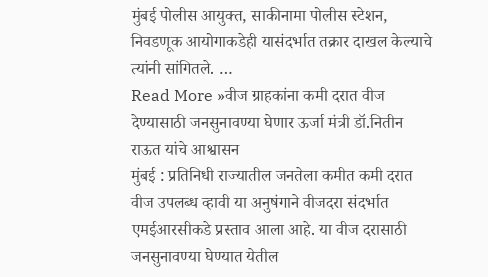मुंबई पोलीस आयुक्त, साकीनामा पोलीस स्टेशन, निवडणूक आयोगाकडेही यासंदर्भात तक्रार दाखल केल्याचे त्यांनी सांगितले. …
Read More »वीज ग्राहकांना कमी दरात वीज देण्यासाठी जनसुनावण्या घेणार ऊर्जा मंत्री डॉ.नितीन राऊत यांचे आश्वासन
मुंबई : प्रतिनिधी राज्यातील जनतेला कमीत कमी दरात वीज उपलब्ध व्हावी या अनुषंगाने वीजदरा संदर्भात एमईआरसीकडे प्रस्ताव आला आहे. या वीज दरासाठी जनसुनावण्या घेण्यात येतील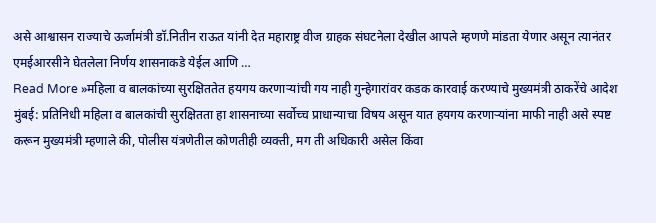असे आश्वासन राज्याचे ऊर्जामंत्री डॉ.नितीन राऊत यांनी देत महाराष्ट्र वीज ग्राहक संघटनेला देखील आपले म्हणणे मांडता येणार असून त्यानंतर एमईआरसीने घेतलेला निर्णय शासनाकडे येईल आणि …
Read More »महिला व बालकांच्या सुरक्षिततेत हयगय करणाऱ्यांची गय नाही गुन्हेगारांवर कडक कारवाई करण्याचे मुख्यमंत्री ठाकरेंचे आदेश
मुंबई: प्रतिनिधी महिला व बालकांची सुरक्षितता हा शासनाच्या सर्वोच्च प्राधान्याचा विषय असून यात हयगय करणाऱ्यांना माफी नाही असे स्पष्ट करून मुख्यमंत्री म्हणाले की, पोलीस यंत्रणेतील कोणतीही व्यक्ती, मग ती अधिकारी असेल किंवा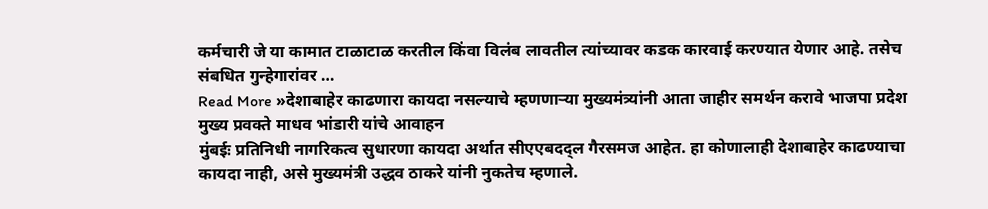कर्मचारी जे या कामात टाळाटाळ करतील किंवा विलंब लावतील त्यांच्यावर कडक कारवाई करण्यात येणार आहे. तसेच संबधित गुन्हेगारांवर …
Read More »देशाबाहेर काढणारा कायदा नसल्याचे म्हणणाऱ्या मुख्यमंत्र्यांनी आता जाहीर समर्थन करावे भाजपा प्रदेश मुख्य प्रवक्ते माधव भांडारी यांचे आवाहन
मुंबईः प्रतिनिधी नागरिकत्व सुधारणा कायदा अर्थात सीएएबदद्ल गैरसमज आहेत. हा कोणालाही देशाबाहेर काढण्याचा कायदा नाही, असे मुख्यमंत्री उद्धव ठाकरे यांनी नुकतेच म्हणाले.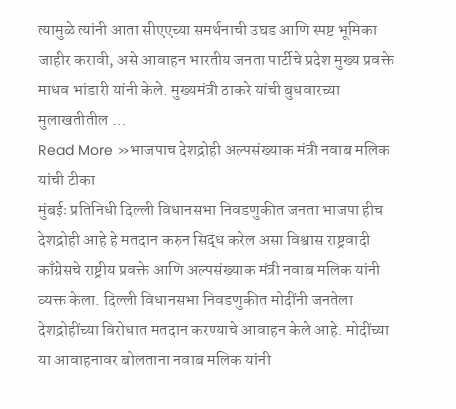त्यामुळे त्यांनी आता सीएएच्या समर्थनाची उघड आणि स्पष्ट भूमिका जाहीर करावी, असे आवाहन भारतीय जनता पार्टीचे प्रदेश मुख्य प्रवक्ते माधव भांडारी यांनी केले. मुख्यमंत्री ठाकरे यांची बुधवारच्या मुलाखतीतील …
Read More »भाजपाच देशद्रोही अल्पसंख्याक मंत्री नवाब मलिक यांची टीका
मुंबईः प्रतिनिधी दिल्ली विधानसभा निवडणुकीत जनता भाजपा हीच देशद्रोही आहे हे मतदान करुन सिद्ध करेल असा विश्वास राष्ट्रवादी काँग्रेसचे राष्ट्रीय प्रवक्ते आणि अल्पसंख्याक मंत्री नवाब मलिक यांनी व्यक्त केला. दिल्ली विधानसभा निवडणुकीत मोदींनी जनतेला देशद्रोहींच्या विरोधात मतदान करण्याचे आवाहन केले आहे. मोदींच्या या आवाहनावर बोलताना नवाब मलिक यांनी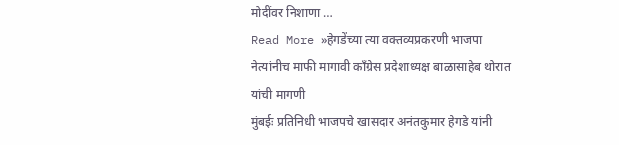मोदींवर निशाणा …
Read More »हेगडेंच्या त्या वक्तव्यप्रकरणी भाजपा नेत्यांनीच माफी मागावी काँग्रेस प्रदेशाध्यक्ष बाळासाहेब थोरात यांची मागणी
मुंबईः प्रतिनिधी भाजपचे खासदार अनंतकुमार हेगडे यांनी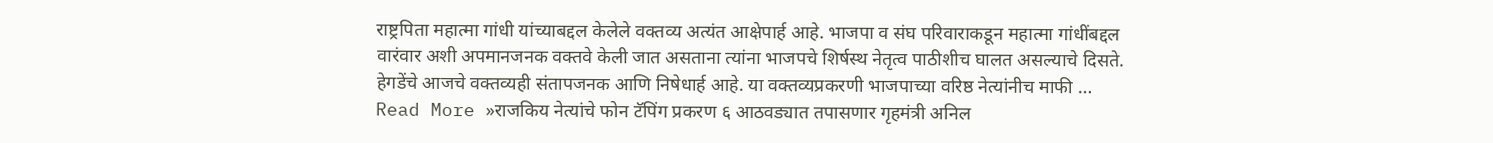राष्ट्रपिता महात्मा गांधी यांच्याबद्दल केलेले वक्तव्य अत्यंत आक्षेपार्ह आहे. भाजपा व संघ परिवाराकडून महात्मा गांधींबद्दल वारंवार अशी अपमानजनक वक्तवे केली जात असताना त्यांना भाजपचे शिर्षस्थ नेतृत्व पाठीशीच घालत असल्याचे दिसते. हेगडेंचे आजचे वक्तव्यही संतापजनक आणि निषेधार्ह आहे. या वक्तव्यप्रकरणी भाजपाच्या वरिष्ठ नेत्यांनीच माफी …
Read More »राजकिय नेत्यांचे फोन टॅपिंग प्रकरण ६ आठवड्यात तपासणार गृहमंत्री अनिल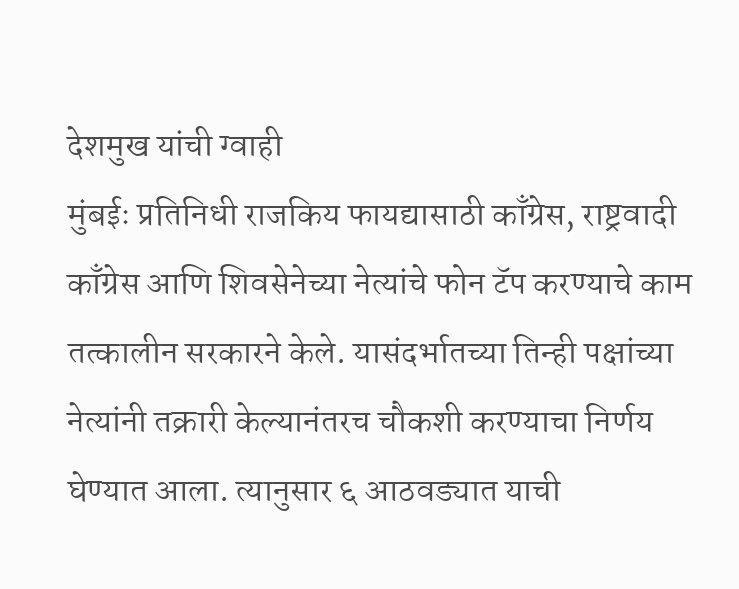देशमुख यांची ग्वाही
मुंबईः प्रतिनिधी राजकिय फायद्यासाठी काँग्रेस, राष्ट्रवादी काँग्रेस आणि शिवसेनेच्या नेत्यांचे फोन टॅप करण्याचे काम तत्कालीन सरकारने केले. यासंदर्भातच्या तिन्ही पक्षांच्या नेत्यांनी तक्रारी केल्यानंतरच चौकशी करण्याचा निर्णय घेण्यात आला. त्यानुसार ६ आठवड्यात याची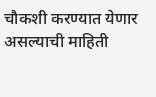चौकशी करण्यात येणार असल्याची माहिती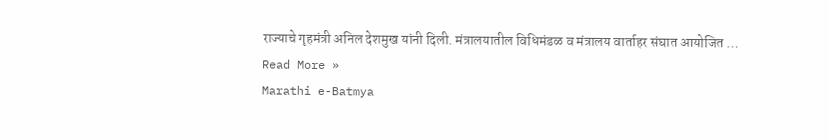राज्याचे गृहमंत्री अनिल देशमुख यांनी दिली. मंत्रालयातील विधिमंडळ व मंत्रालय वार्ताहर संघात आयोजित …
Read More »
Marathi e-Batmya